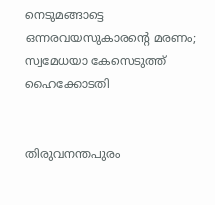നെടുമങ്ങാട്ടെ ഒന്നരവയസുകാരന്റെ മരണം; സ്വമേധയാ കേസെടുത്ത് ഹൈക്കോടതി


തിരുവനന്തപുരം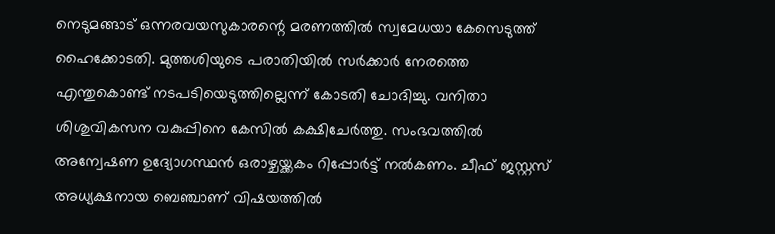നെടുമങ്ങാട് ഒന്നരവയസുകാരന്റെ മരണത്തില്‍ സ്വമേധയാ കേസെടുത്ത് ഹൈക്കോടതി. മുത്തശിയുടെ പരാതിയില്‍ സര്‍ക്കാര്‍ നേരത്തെ എന്തുകൊണ്ട് നടപടിയെടുത്തില്ലെന്ന് കോടതി ചോദിച്ചു. വനിതാ ശിശുവികസന വകുപ്പിനെ കേസില്‍ കക്ഷിചേര്‍ത്തു. സംഭവത്തില്‍ അന്വേഷണ ഉദ്യോഗസ്ഥന്‍ ഒരാഴ്ചയ്ക്കകം റിപ്പോര്‍ട്ട് നല്‍കണം. ചീഫ് ജസ്റ്റസ് അധ്യക്ഷനായ ബെഞ്ചാണ് വിഷയത്തില്‍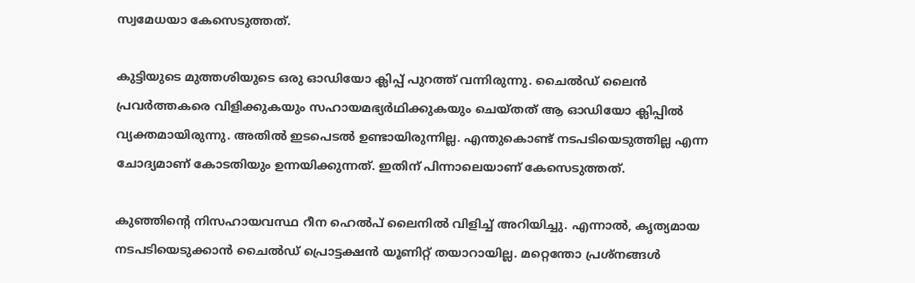സ്വമേധയാ കേസെടുത്തത്.

കുട്ടിയുടെ മുത്തശിയുടെ ഒരു ഓഡിയോ ക്ലിപ്പ് പുറത്ത് വന്നിരുന്നു. ചൈല്‍ഡ് ലൈന്‍ പ്രവര്‍ത്തകരെ വിളിക്കുകയും സഹായമഭ്യര്‍ഥിക്കുകയും ചെയ്തത് ആ ഓഡിയോ ക്ലിപ്പില്‍ വ്യക്തമായിരുന്നു. അതില്‍ ഇടപെടല്‍ ഉണ്ടായിരുന്നില്ല. എന്തുകൊണ്ട് നടപടിയെടുത്തില്ല എന്ന ചോദ്യമാണ് കോടതിയും ഉന്നയിക്കുന്നത്. ഇതിന് പിന്നാലെയാണ് കേസെടുത്തത്.

കുഞ്ഞിന്റെ നിസഹായവസ്ഥ റീന ഹെല്‍പ് ലൈനില്‍ വിളിച്ച് അറിയിച്ചു. എന്നാല്‍, കൃത്യമായ നടപടിയെടുക്കാന്‍ ചൈല്‍ഡ് പ്രൊട്ടക്ഷന്‍ യൂണിറ്റ് തയാറായില്ല. മറ്റെന്തോ പ്രശ്‌നങ്ങള്‍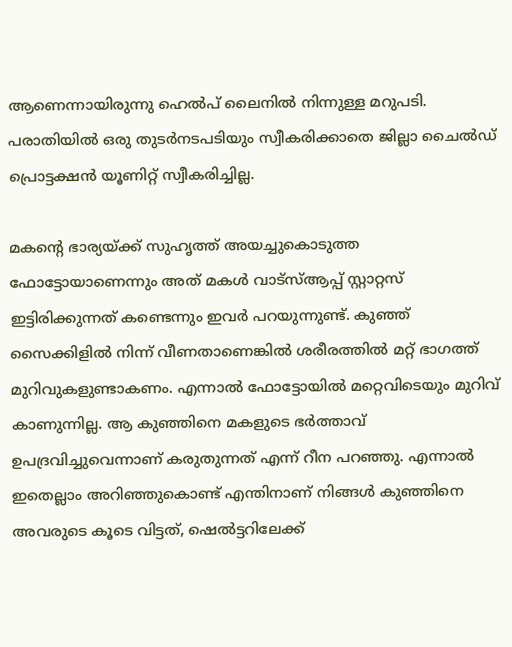ആണെന്നായിരുന്നു ഹെല്‍പ് ലൈനില്‍ നിന്നുള്ള മറുപടി. പരാതിയില്‍ ഒരു തുടര്‍നടപടിയും സ്വീകരിക്കാതെ ജില്ലാ ചൈല്‍ഡ് പ്രൊട്ടക്ഷന്‍ യൂണിറ്റ് സ്വീകരിച്ചില്ല.

മകന്റെ ഭാര്യയ്ക്ക് സുഹൃത്ത് അയച്ചുകൊടുത്ത ഫോട്ടോയാണെന്നും അത് മകള്‍ വാട്‌സ്ആപ്പ് സ്റ്റാറ്റസ് ഇട്ടിരിക്കുന്നത് കണ്ടെന്നും ഇവര്‍ പറയുന്നുണ്ട്. കുഞ്ഞ് സൈക്കിളില്‍ നിന്ന് വീണതാണെങ്കില്‍ ശരീരത്തില്‍ മറ്റ് ഭാഗത്ത് മുറിവുകളുണ്ടാകണം. എന്നാല്‍ ഫോട്ടോയില്‍ മറ്റെവിടെയും മുറിവ് കാണുന്നില്ല. ആ കുഞ്ഞിനെ മകളുടെ ഭര്‍ത്താവ് ഉപദ്രവിച്ചുവെന്നാണ് കരുതുന്നത് എന്ന് റീന പറഞ്ഞു. എന്നാല്‍ ഇതെല്ലാം അറിഞ്ഞുകൊണ്ട് എന്തിനാണ് നിങ്ങള്‍ കുഞ്ഞിനെ അവരുടെ കൂടെ വിട്ടത്, ഷെല്‍ട്ടറിലേക്ക്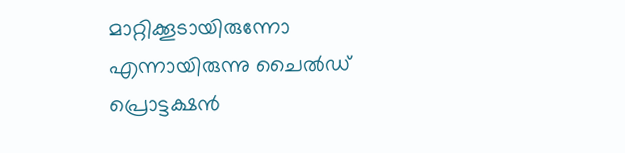മാറ്റിക്കൂടായിരുന്നോ എന്നായിരുന്നു ചൈല്‍ഡ് പ്രൊട്ടക്ഷന്‍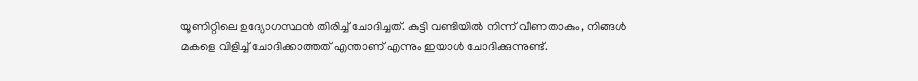യൂണിറ്റിലെ ഉദ്യോഗസ്ഥന്‍ തിരിച്ച് ചോദിച്ചത്. കുട്ടി വണ്ടിയില്‍ നിന്ന് വീണതാകും, നിങ്ങള്‍ മകളെ വിളിച്ച് ചോദിക്കാത്തത് എന്താണ് എന്നും ഇയാള്‍ ചോദിക്കുന്നുണ്ട്.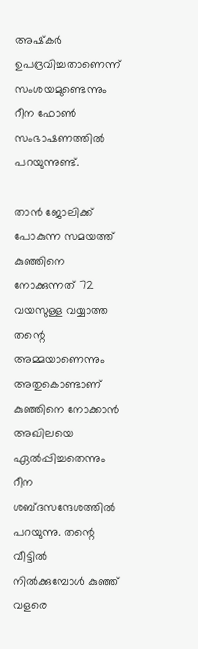അഷ്‌കര്‍ ഉപദ്രവിച്ചതാണെന്ന് സംശയമുണ്ടെന്നും റീന ഫോണ്‍ സംഭാഷണത്തില്‍ പറയുന്നുണ്ട്.

താന്‍ ജോലിക്ക് പോകുന്ന സമയത്ത് കുഞ്ഞിനെ നോക്കുന്നത് 72 വയസുള്ള വയ്യാത്ത തന്റെ അമ്മയാണെന്നും അതുകൊണ്ടാണ് കുഞ്ഞിനെ നോക്കാന്‍ അഖിലയെ ഏല്‍പ്പിച്ചതെന്നും റീന ശബ്ദസന്ദേശത്തില്‍ പറയുന്നു. തന്റെ വീട്ടില്‍ നില്‍ക്കുമ്പോള്‍ കുഞ്ഞ് വളരെ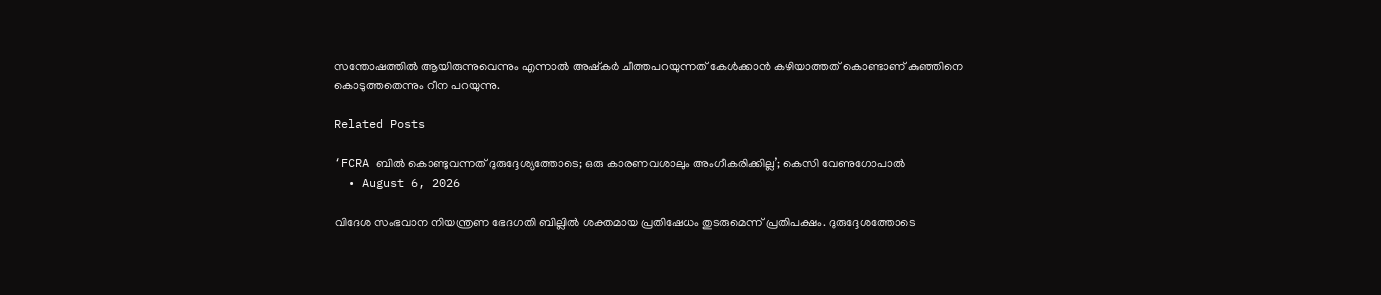സന്തോഷത്തില്‍ ആയിരുന്നുവെന്നും എന്നാല്‍ അഷ്‌കര്‍ ചീത്തപറയുന്നത് കേള്‍ക്കാന്‍ കഴിയാത്തത് കൊണ്ടാണ് കുഞ്ഞിനെ കൊടുത്തതെന്നും റീന പറയുന്നു.

Related Posts

‘FCRA ബിൽ കൊണ്ടുവന്നത് ദുരുദ്ദേശ്യത്തോടെ; ഒരു കാരണവശാലും അംഗീകരിക്കില്ല’; കെസി വേണുഗോപാൽ
  • August 6, 2026

വിദേശ സംഭവാന നിയന്ത്രണ ഭേദഗതി ബില്ലിൽ ശക്തമായ പ്രതിഷേധം തുടരുമെന്ന് പ്രതിപക്ഷം. ദുരുദ്ദേശത്തോടെ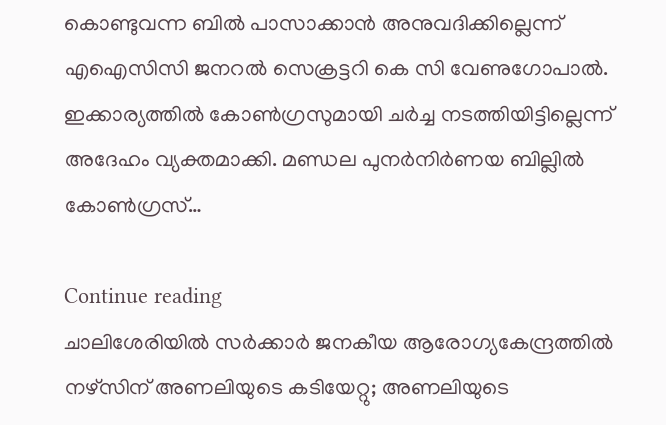കൊണ്ടുവന്ന ബിൽ പാസാക്കാൻ അനുവദിക്കില്ലെന്ന് എഐസിസി ജനറൽ സെക്രട്ടറി കെ സി വേണുഗോപാൽ. ഇക്കാര്യത്തിൽ കോൺഗ്രസുമായി ചർച്ച നടത്തിയിട്ടില്ലെന്ന് അദേഹം വ്യക്തമാക്കി. മണ്ഡല പുനർനിർണയ ബില്ലിൽ കോൺഗ്രസ്…

Continue reading
ചാലിശേരിയില്‍ സര്‍ക്കാര്‍ ജനകീയ ആരോഗ്യകേന്ദ്രത്തില്‍ നഴ്സിന് അണലിയുടെ കടിയേറ്റു; അണലിയുടെ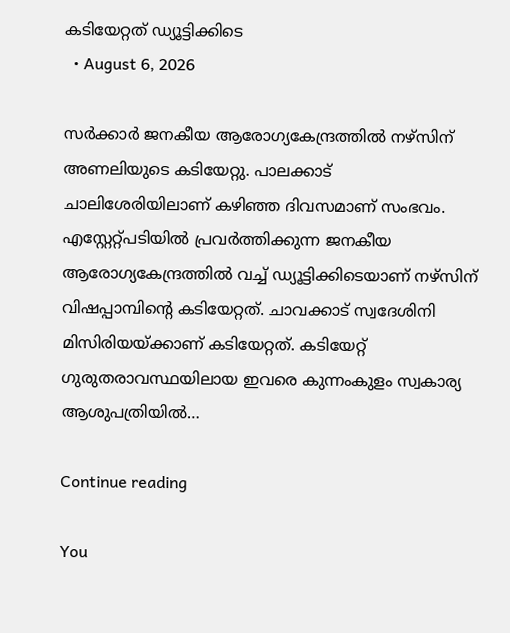കടിയേറ്റത് ഡ്യൂട്ടിക്കിടെ
  • August 6, 2026

സര്‍ക്കാര്‍ ജനകീയ ആരോഗ്യകേന്ദ്രത്തില്‍ നഴ്സിന് അണലിയുടെ കടിയേറ്റു. പാലക്കാട് ചാലിശേരിയിലാണ് കഴിഞ്ഞ ദിവസമാണ് സംഭവം. എസ്റ്റേറ്റ്പടിയില്‍ പ്രവര്‍ത്തിക്കുന്ന ജനകീയ ആരോഗ്യകേന്ദ്രത്തില്‍ വച്ച് ഡ്യൂട്ടിക്കിടെയാണ് നഴ്സിന് വിഷപ്പാമ്പിന്റെ കടിയേറ്റത്. ചാവക്കാട് സ്വദേശിനി മിസിരിയയ്ക്കാണ് കടിയേറ്റത്. കടിയേറ്റ് ഗുരുതരാവസ്ഥയിലായ ഇവരെ കുന്നംകുളം സ്വകാര്യ ആശുപത്രിയില്‍…

Continue reading

You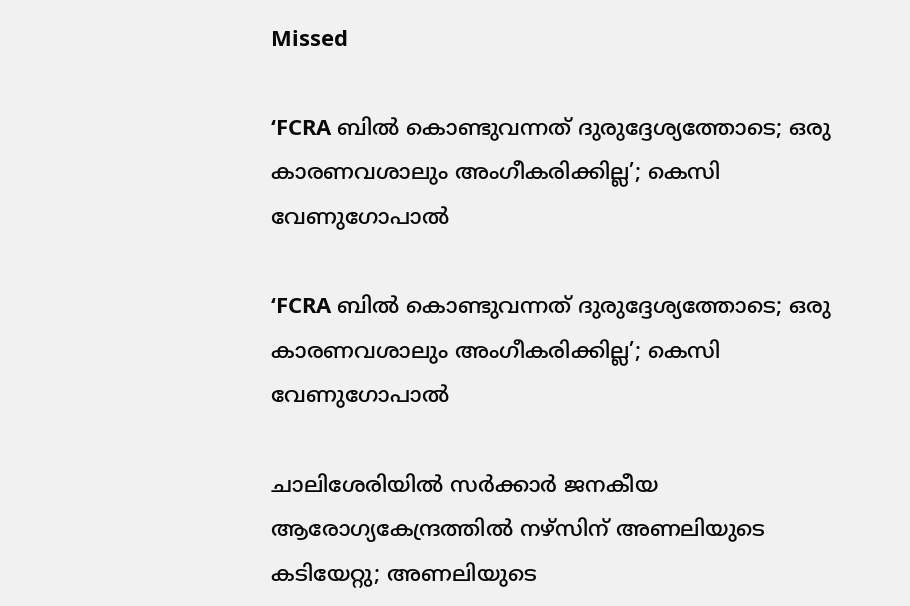Missed

‘FCRA ബിൽ കൊണ്ടുവന്നത് ദുരുദ്ദേശ്യത്തോടെ; ഒരു കാരണവശാലും അംഗീകരിക്കില്ല’; കെസി വേണുഗോപാൽ

‘FCRA ബിൽ കൊണ്ടുവന്നത് ദുരുദ്ദേശ്യത്തോടെ; ഒരു കാരണവശാലും അംഗീകരിക്കില്ല’; കെസി വേണുഗോപാൽ

ചാലിശേരിയില്‍ സര്‍ക്കാര്‍ ജനകീയ ആരോഗ്യകേന്ദ്രത്തില്‍ നഴ്സിന് അണലിയുടെ കടിയേറ്റു; അണലിയുടെ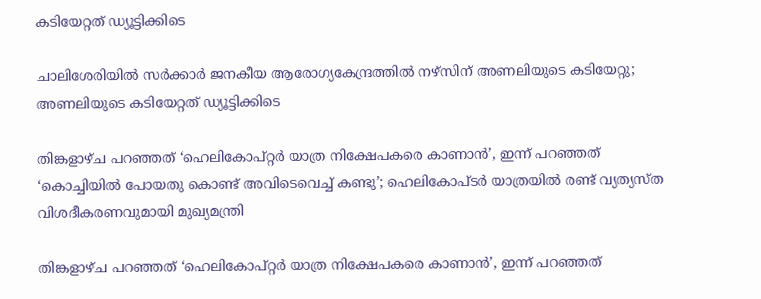കടിയേറ്റത് ഡ്യൂട്ടിക്കിടെ

ചാലിശേരിയില്‍ സര്‍ക്കാര്‍ ജനകീയ ആരോഗ്യകേന്ദ്രത്തില്‍ നഴ്സിന് അണലിയുടെ കടിയേറ്റു; അണലിയുടെ കടിയേറ്റത് ഡ്യൂട്ടിക്കിടെ

തിങ്കളാഴ്ച പറഞ്ഞത് ‘ഹെലികോപ്റ്റർ യാത്ര നിക്ഷേപകരെ കാണാൻ’, ഇന്ന് പറഞ്ഞത് ‘കൊച്ചിയിൽ പോയതു കൊണ്ട് അവിടെവെച്ച് കണ്ടു’; ഹെലികോപ്ടർ യാത്രയിൽ രണ്ട് വ്യത്യസ്ത വിശദീകരണവുമായി മുഖ്യമന്ത്രി

തിങ്കളാഴ്ച പറഞ്ഞത് ‘ഹെലികോപ്റ്റർ യാത്ര നിക്ഷേപകരെ കാണാൻ’, ഇന്ന് പറഞ്ഞത്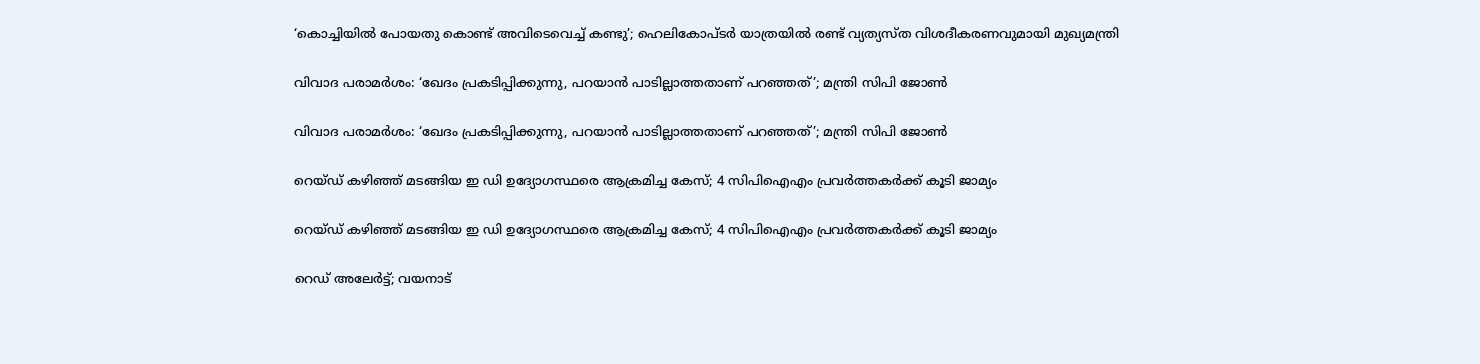‘കൊച്ചിയിൽ പോയതു കൊണ്ട് അവിടെവെച്ച് കണ്ടു’; ഹെലികോപ്ടർ യാത്രയിൽ രണ്ട് വ്യത്യസ്ത വിശദീകരണവുമായി മുഖ്യമന്ത്രി

വിവാദ പരാമർശം: ‘ഖേദം പ്രകടിപ്പിക്കുന്നു, പറയാൻ പാടില്ലാത്തതാണ് പറഞ്ഞത്’; മന്ത്രി സിപി ജോൺ

വിവാദ പരാമർശം: ‘ഖേദം പ്രകടിപ്പിക്കുന്നു, പറയാൻ പാടില്ലാത്തതാണ് പറഞ്ഞത്’; മന്ത്രി സിപി ജോൺ

റെയ്ഡ് കഴിഞ്ഞ് മടങ്ങിയ ഇ ഡി ഉദ്യോഗസ്ഥരെ ആക്രമിച്ച കേസ്; 4 സിപിഐഎം പ്രവർത്തകർക്ക് കൂടി ജാമ്യം

റെയ്ഡ് കഴിഞ്ഞ് മടങ്ങിയ ഇ ഡി ഉദ്യോഗസ്ഥരെ ആക്രമിച്ച കേസ്; 4 സിപിഐഎം പ്രവർത്തകർക്ക് കൂടി ജാമ്യം

റെഡ് അലേർട്ട്; വയനാട്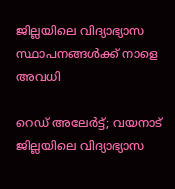ജില്ലയിലെ വിദ്യാഭ്യാസ സ്ഥാപനങ്ങൾക്ക് നാളെ അവധി

റെഡ് അലേർട്ട്; വയനാട് ജില്ലയിലെ വിദ്യാഭ്യാസ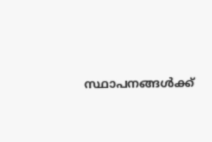സ്ഥാപനങ്ങൾക്ക്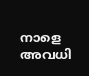നാളെ അവധി